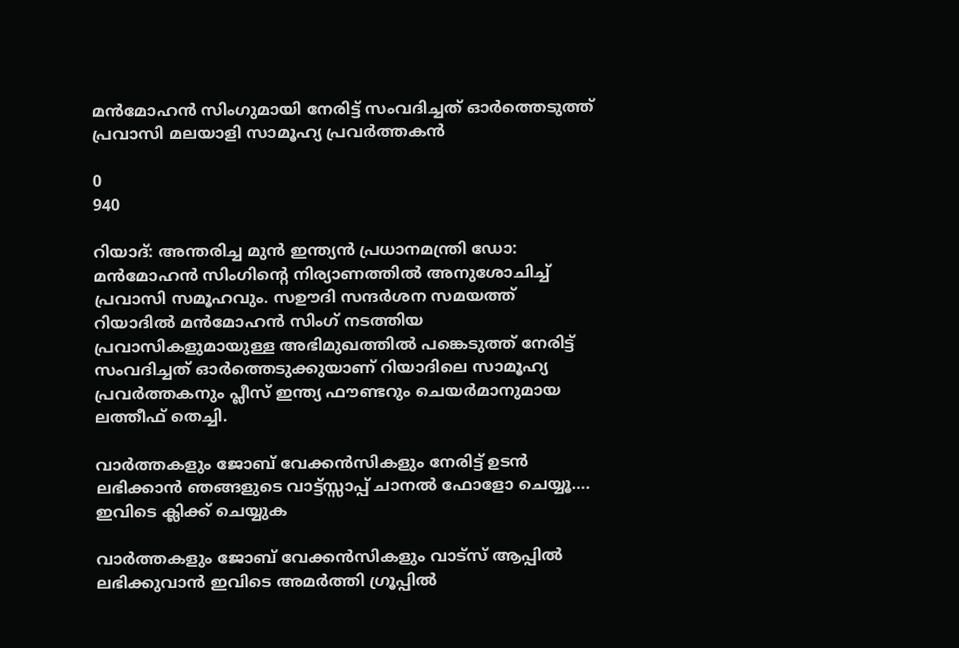മൻമോഹൻ സിംഗുമായി നേരിട്ട് സംവദിച്ചത് ഓർത്തെടുത്ത് പ്രവാസി മലയാളി സാമൂഹ്യ പ്രവർത്തകൻ

0
940

റിയാദ്: അന്തരിച്ച മുൻ ഇന്ത്യൻ പ്രധാനമന്ത്രി ഡോ: മൻമോഹൻ സിംഗിന്റെ നിര്യാണത്തിൽ അനുശോചിച്ച് പ്രവാസി സമൂഹവും. സഊദി സന്ദർശന സമയത്ത് റിയാദിൽ മൻമോഹൻ സിംഗ് നടത്തിയ പ്രവാസികളുമായുള്ള അഭിമുഖത്തിൽ പങ്കെടുത്ത് നേരിട്ട് സംവദിച്ചത് ഓർത്തെടുക്കുയാണ് റിയാദിലെ സാമൂഹ്യ പ്രവർത്തകനും പ്ലീസ് ഇന്ത്യ ഫൗണ്ടറും ചെയർമാനുമായ ലത്തീഫ് തെച്ചി.

വാർത്തകളും ജോബ് വേക്കൻസികളും നേരിട്ട് ഉടൻ ലഭിക്കാൻ ഞങ്ങളുടെ വാട്ട്സ്സാപ്പ് ചാനൽ ഫോളോ ചെയ്യൂ…. ഇവിടെ ക്ലിക്ക് ചെയ്യുക

വാർത്തകളും ജോബ് വേക്കൻസികളും വാട്സ് ആപ്പിൽ ലഭിക്കുവാൻ ഇവിടെ അമർത്തി ഗ്രൂപ്പിൽ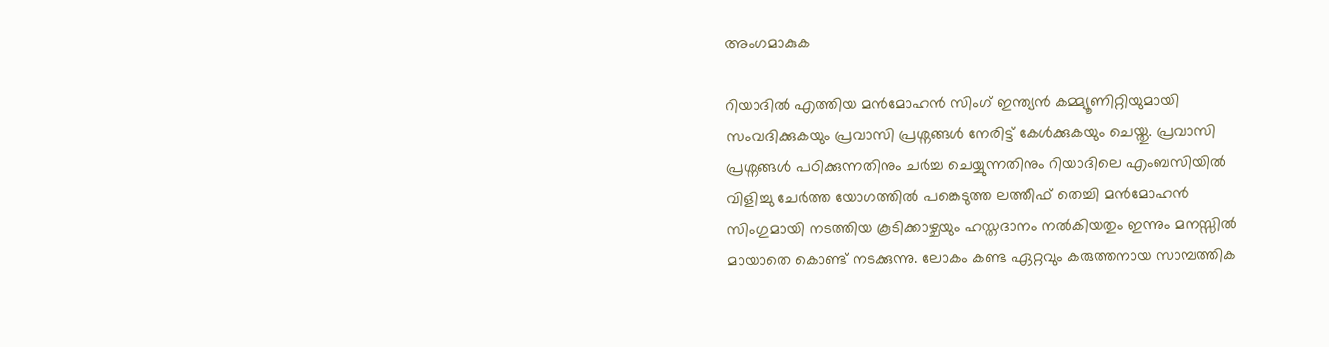അംഗമാകുക

റിയാദിൽ എത്തിയ മൻമോഹൻ സിംഗ് ഇന്ത്യൻ കമ്മ്യൂണിറ്റിയുമായി സംവദിക്കുകയും പ്രവാസി പ്രശ്നങ്ങൾ നേരിട്ട് കേൾക്കുകയും ചെയ്തു. പ്രവാസി പ്രശ്നങ്ങൾ പഠിക്കുന്നതിനും ചർച്ച ചെയ്യുന്നതിനും റിയാദിലെ എംബസിയിൽ വിളിച്ചു ചേർത്ത യോഗത്തിൽ പങ്കെടുത്ത ലത്തീഫ് തെച്ചി മൻമോഹൻ സിംഗുമായി നടത്തിയ കൂടിക്കാഴ്ചയും ഹസ്തദാനം നൽകിയതും ഇന്നും മനസ്സിൽ മായാതെ കൊണ്ട് നടക്കുന്നു. ലോകം കണ്ട ഏറ്റവും കരുത്തനായ സാമ്പത്തിക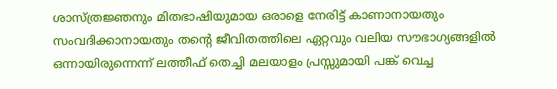ശാസ്ത്രജ്ഞനും മിതഭാഷിയുമായ ഒരാളെ നേരിട്ട് കാണാനായതും സംവദിക്കാനായതും തന്റെ ജീവിതത്തിലെ ഏറ്റവും വലിയ സൗഭാഗ്യങ്ങളിൽ ഒന്നായിരുന്നെന്ന് ലത്തീഫ് തെച്ചി മലയാളം പ്രസ്സുമായി പങ്ക് വെച്ച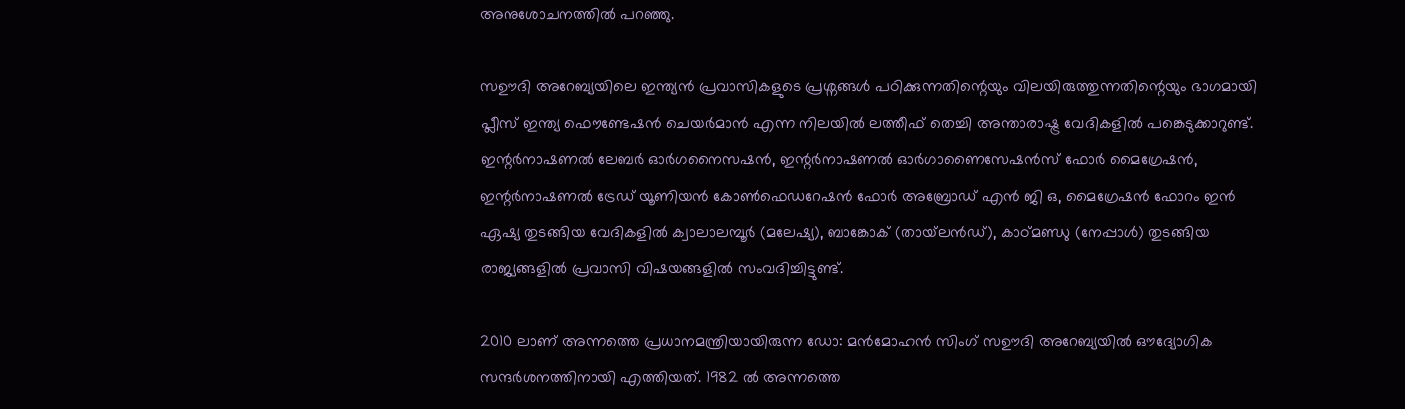അനുശോചനത്തിൽ പറഞ്ഞു.

സഊദി അറേബ്യയിലെ ഇന്ത്യൻ പ്രവാസികളുടെ പ്രശ്നങ്ങൾ പഠിക്കുന്നതിന്റെയും വിലയിരുത്തുന്നതിന്റെയും ഭാഗമായി പ്ലീസ് ഇന്ത്യ ഫൌണ്ടേഷൻ ചെയർമാൻ എന്ന നിലയിൽ ലത്തീഫ് തെച്ചി അന്താരാഷ്ട്ര വേദികളിൽ പങ്കെടുക്കാറുണ്ട്. ഇന്റർനാഷണൽ ലേബർ ഓർഗനൈസഷൻ, ഇന്റർനാഷണൽ ഓർഗാണൈസേഷൻസ് ഫോർ മൈഗ്രേഷൻ, ഇന്റർനാഷണൽ ട്രേഡ് യൂണിയൻ കോൺഫെഡറേഷൻ ഫോർ അബ്രോഡ് എൻ ജി ഒ, മൈഗ്രേഷൻ ഫോറം ഇൻ ഏഷ്യ തുടങ്ങിയ വേദികളിൽ ക്വാലാലമ്പൂർ (മലേഷ്യ), ബാങ്കോക് (തായ്‌ലൻഡ്), കാഠ്മണ്ഡു (നേപ്പാൾ) തുടങ്ങിയ രാജ്യങ്ങളിൽ പ്രവാസി വിഷയങ്ങളിൽ സംവദിച്ചിട്ടുണ്ട്.

2010 ലാണ് അന്നത്തെ പ്രധാനമന്ത്രിയായിരുന്ന ഡോ: മൻമോഹൻ സിംഗ് സഊദി അറേബ്യയിൽ ഔദ്യോഗിക സന്ദർശനത്തിനായി എത്തിയത്. 1982 ൽ അന്നത്തെ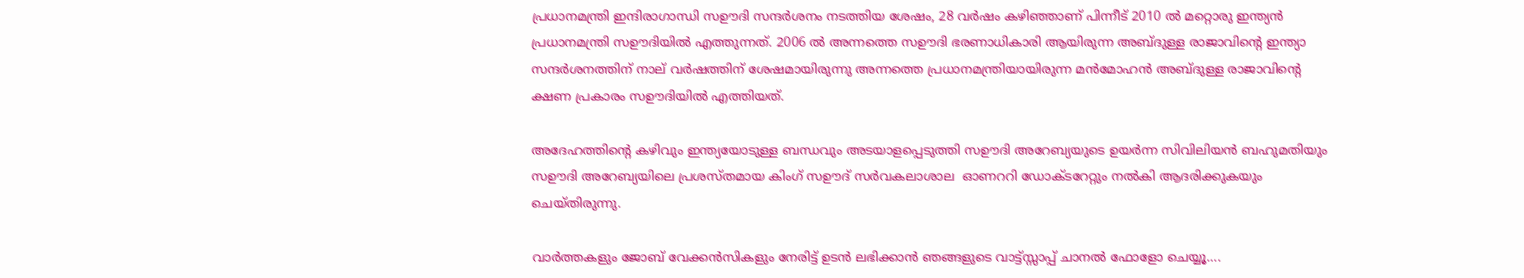പ്രധാനമന്ത്രി ഇന്ദിരാഗാന്ധി സഊദി സന്ദർശനം നടത്തിയ ശേഷം, 28 വർഷം കഴിഞ്ഞാണ് പിന്നീട് 2010 ൽ മറ്റൊരു ഇന്ത്യൻ പ്രധാനമന്ത്രി സഊദിയിൽ എത്തുന്നത്. 2006 ൽ അന്നത്തെ സഊദി ഭരണാധികാരി ആയിരുന്ന അബ്ദുള്ള രാജാവിന്റെ ഇന്ത്യാ സന്ദർശനത്തിന് നാല് വർഷത്തിന് ശേഷമായിരുന്നു അന്നത്തെ പ്രധാനമന്ത്രിയായിരുന്ന മൻമോഹൻ അബ്ദുള്ള രാജാവിന്റെ ക്ഷണ പ്രകാരം സഊദിയിൽ എത്തിയത്.

അദേഹത്തിന്റെ കഴിവും ഇന്ത്യയോടുള്ള ബന്ധവും അടയാളപ്പെടുത്തി സഊദി അറേബ്യയുടെ ഉയർന്ന സിവിലിയൻ ബഹുമതിയും സഊദി അറേബ്യയിലെ പ്രശസ്തമായ കിംഗ് സഊദ് സർവകലാശാല  ഓണററി ഡോക്ടറേറ്റും നൽകി ആദരിക്കുകയും ചെയ്തിരുന്നു.

വാർത്തകളും ജോബ് വേക്കൻസികളും നേരിട്ട് ഉടൻ ലഭിക്കാൻ ഞങ്ങളുടെ വാട്ട്സ്സാപ്പ് ചാനൽ ഫോളോ ചെയ്യൂ….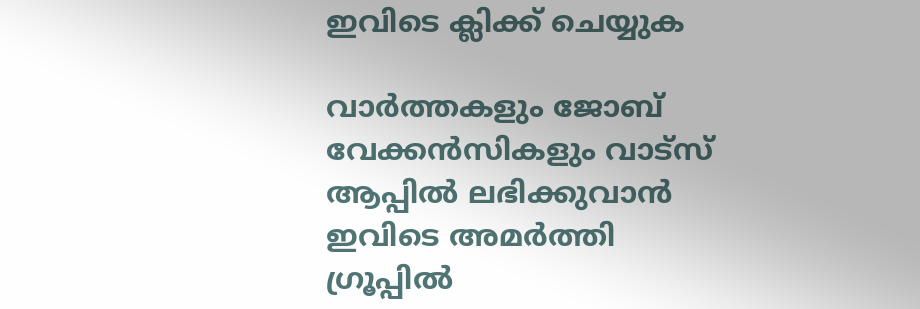ഇവിടെ ക്ലിക്ക് ചെയ്യുക

വാർത്തകളും ജോബ് വേക്കൻസികളും വാട്സ് ആപ്പിൽ ലഭിക്കുവാൻ ഇവിടെ അമർത്തി ഗ്രൂപ്പിൽ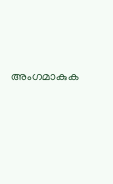അംഗമാകുക